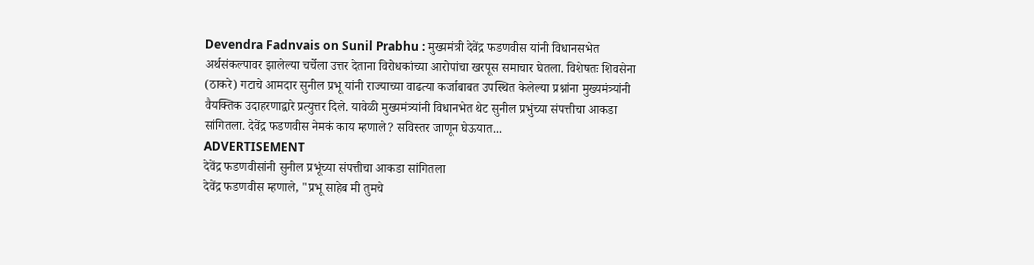Devendra Fadnvais on Sunil Prabhu : मुख्यमंत्री देवेंद्र फडणवीस यांनी विधानसभेत अर्थसंकल्पावर झालेल्या चर्चेला उत्तर देताना विरोधकांच्या आरोपांचा खरपूस समाचार घेतला. विशेषतः शिवसेना (ठाकरे) गटाचे आमदार सुनील प्रभू यांनी राज्याच्या वाढत्या कर्जाबाबत उपस्थित केलेल्या प्रश्नांना मुख्यमंत्र्यांनी वैयक्तिक उदाहरणाद्वारे प्रत्युत्तर दिले. यावेळी मुख्यमंत्र्यांनी विधानभेत थेट सुनील प्रभुंच्या संपत्तीचा आकडा सांगितला. देवेंद्र फडणवीस नेमकं काय म्हणाले? सविस्तर जाणून घेऊयात...
ADVERTISEMENT
देवेंद्र फडणवीसांनी सुनील प्रभूंच्या संपत्तीचा आकडा सांगितला
देवेंद्र फडणवीस म्हणाले, "प्रभू साहेब मी तुमचे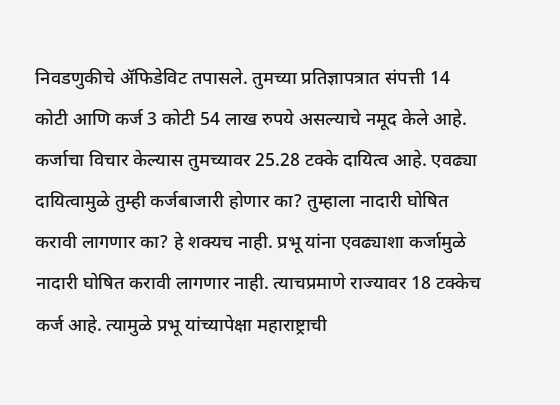निवडणुकीचे ॲफिडेविट तपासले. तुमच्या प्रतिज्ञापत्रात संपत्ती 14 कोटी आणि कर्ज 3 कोटी 54 लाख रुपये असल्याचे नमूद केले आहे. कर्जाचा विचार केल्यास तुमच्यावर 25.28 टक्के दायित्व आहे. एवढ्या दायित्वामुळे तुम्ही कर्जबाजारी होणार का? तुम्हाला नादारी घोषित करावी लागणार का? हे शक्यच नाही. प्रभू यांना एवढ्याशा कर्जामुळे नादारी घोषित करावी लागणार नाही. त्याचप्रमाणे राज्यावर 18 टक्केच कर्ज आहे. त्यामुळे प्रभू यांच्यापेक्षा महाराष्ट्राची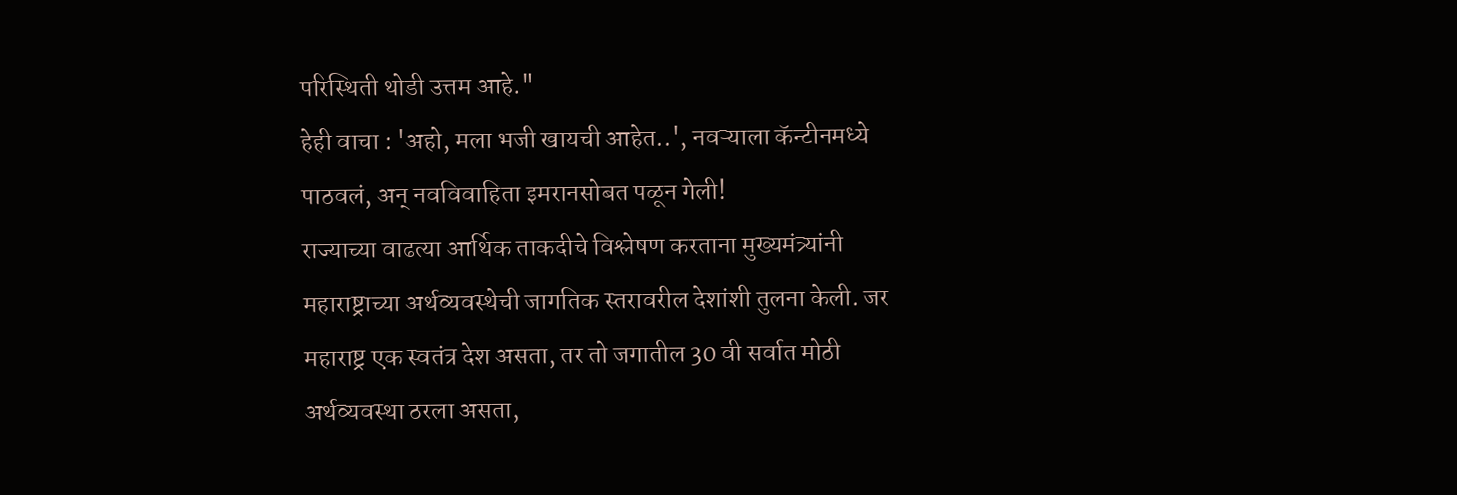परिस्थिती थोडी उत्तम आहे."
हेही वाचा : 'अहो, मला भजी खायची आहेत..', नवऱ्याला कॅन्टीनमध्ये पाठवलं, अन् नवविवाहिता इमरानसोबत पळून गेली!
राज्याच्या वाढत्या आर्थिक ताकदीचे विश्लेषण करताना मुख्यमंत्र्यांनी महाराष्ट्राच्या अर्थव्यवस्थेची जागतिक स्तरावरील देशांशी तुलना केली. जर महाराष्ट्र एक स्वतंत्र देश असता, तर तो जगातील 30 वी सर्वात मोठी अर्थव्यवस्था ठरला असता,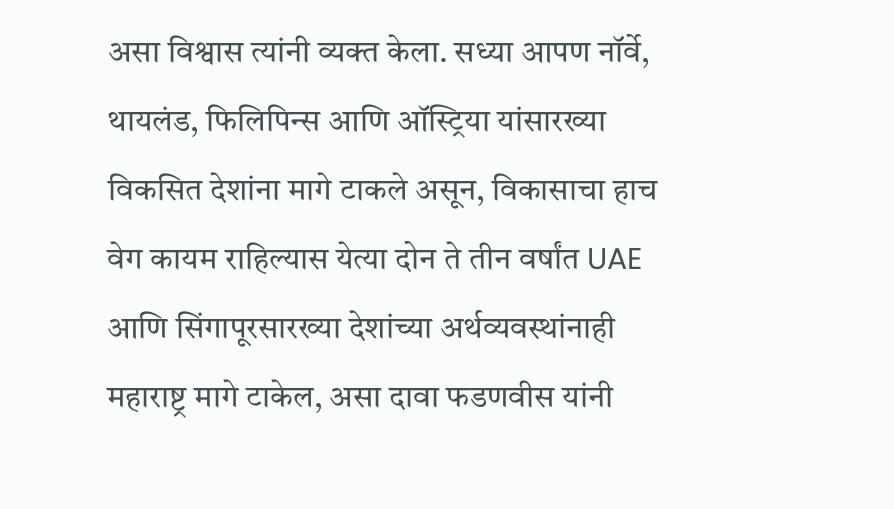असा विश्वास त्यांनी व्यक्त केला. सध्या आपण नॉर्वे, थायलंड, फिलिपिन्स आणि ऑस्ट्रिया यांसारख्या विकसित देशांना मागे टाकले असून, विकासाचा हाच वेग कायम राहिल्यास येत्या दोन ते तीन वर्षांत UAE आणि सिंगापूरसारख्या देशांच्या अर्थव्यवस्थांनाही महाराष्ट्र मागे टाकेल, असा दावा फडणवीस यांनी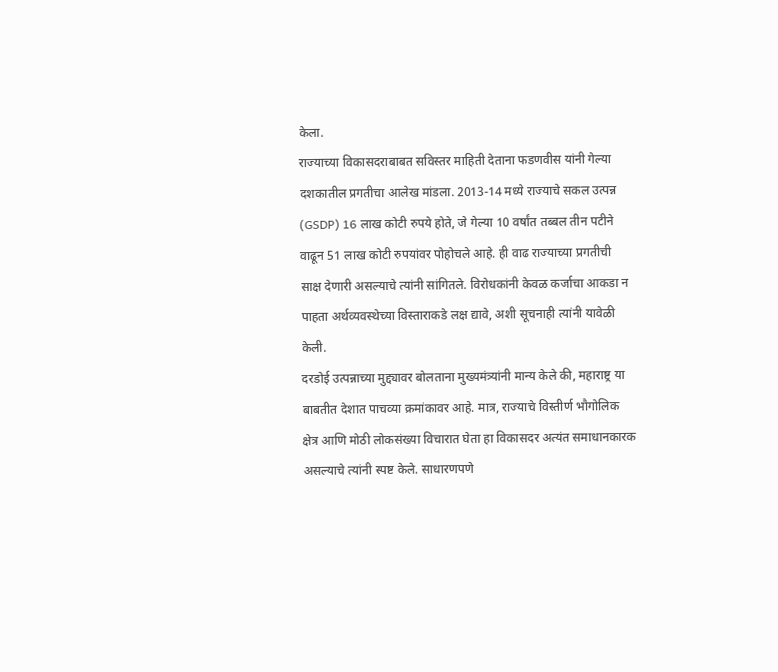केला.
राज्याच्या विकासदराबाबत सविस्तर माहिती देताना फडणवीस यांनी गेल्या दशकातील प्रगतीचा आलेख मांडला. 2013-14 मध्ये राज्याचे सकल उत्पन्न (GSDP) 16 लाख कोटी रुपये होते, जे गेल्या 10 वर्षांत तब्बल तीन पटीने वाढून 51 लाख कोटी रुपयांवर पोहोचले आहे. ही वाढ राज्याच्या प्रगतीची साक्ष देणारी असल्याचे त्यांनी सांगितले. विरोधकांनी केवळ कर्जाचा आकडा न पाहता अर्थव्यवस्थेच्या विस्ताराकडे लक्ष द्यावे, अशी सूचनाही त्यांनी यावेळी केली.
दरडोई उत्पन्नाच्या मुद्द्यावर बोलताना मुख्यमंत्र्यांनी मान्य केले की, महाराष्ट्र या बाबतीत देशात पाचव्या क्रमांकावर आहे. मात्र, राज्याचे विस्तीर्ण भौगोलिक क्षेत्र आणि मोठी लोकसंख्या विचारात घेता हा विकासदर अत्यंत समाधानकारक असल्याचे त्यांनी स्पष्ट केले. साधारणपणे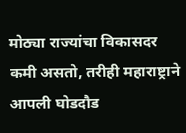मोठ्या राज्यांचा विकासदर कमी असतो, तरीही महाराष्ट्राने आपली घोडदौड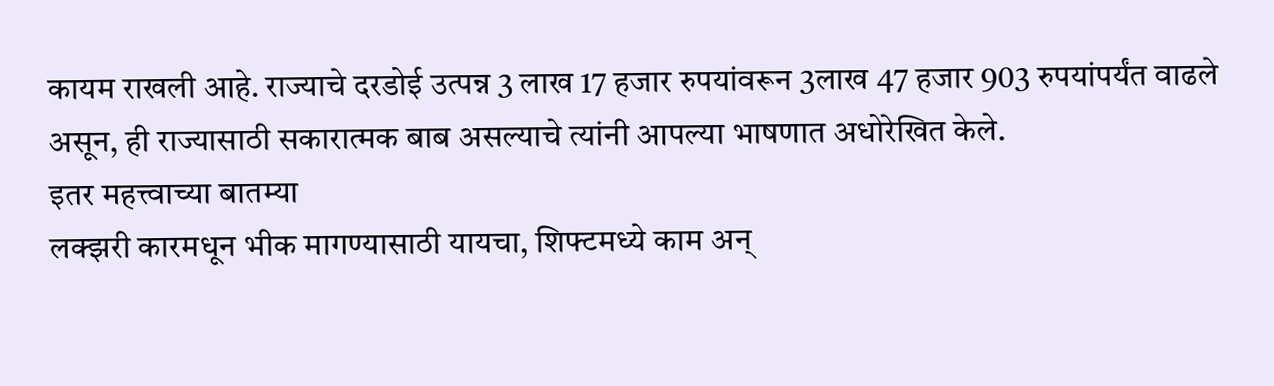कायम राखली आहे. राज्याचे दरडोई उत्पन्न 3 लाख 17 हजार रुपयांवरून 3लाख 47 हजार 903 रुपयांपर्यंत वाढले असून, ही राज्यासाठी सकारात्मक बाब असल्याचे त्यांनी आपल्या भाषणात अधोरेखित केले.
इतर महत्त्वाच्या बातम्या
लक्झरी कारमधून भीक मागण्यासाठी यायचा, शिफ्टमध्ये काम अन्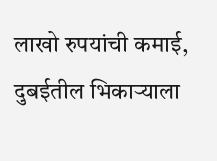लाखो रुपयांची कमाई, दुबईतील भिकाऱ्याला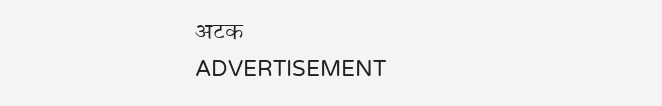अटक
ADVERTISEMENT